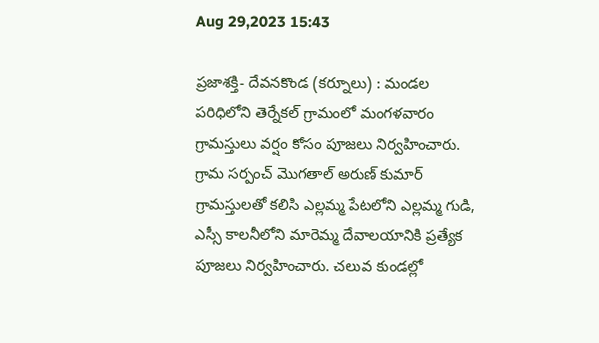Aug 29,2023 15:43

ప్రజాశక్తి- దేవనకొండ (కర్నూలు) : మండల పరిధిలోని తెర్నేకల్‌ గ్రామంలో మంగళవారం గ్రామస్తులు వర్షం కోసం పూజలు నిర్వహించారు. గ్రామ సర్పంచ్‌ మొగతాల్‌ అరుణ్‌ కుమార్‌ గ్రామస్తులతో కలిసి ఎల్లమ్మ పేటలోని ఎల్లమ్మ గుడి, ఎస్సీ కాలనీలోని మారెమ్మ దేవాలయానికి ప్రత్యేక పూజలు నిర్వహించారు. చలువ కుండల్లో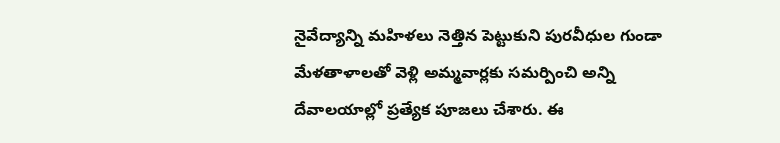నైవేద్యాన్ని మహిళలు నెత్తిన పెట్టుకుని పురవీధుల గుండా మేళతాళాలతో వెళ్లి అమ్మవార్లకు సమర్పించి అన్ని దేవాలయాల్లో ప్రత్యేక పూజలు చేశారు. ఈ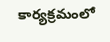కార్యక్రమంలో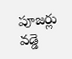పూజర్లు వడ్డె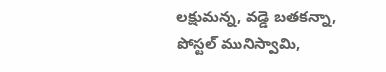లక్షుమన్న, వడ్డె బతకన్నా, పోస్టల్‌ మునిస్వామి,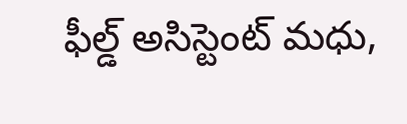ఫీల్డ్‌ అసిస్టెంట్‌ మధు,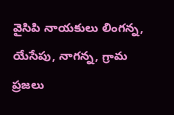వైసిపి నాయకులు లింగన్న, యేసేపు, నాగన్న, గ్రామ ప్రజలు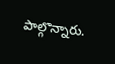పాల్గొన్నారు.